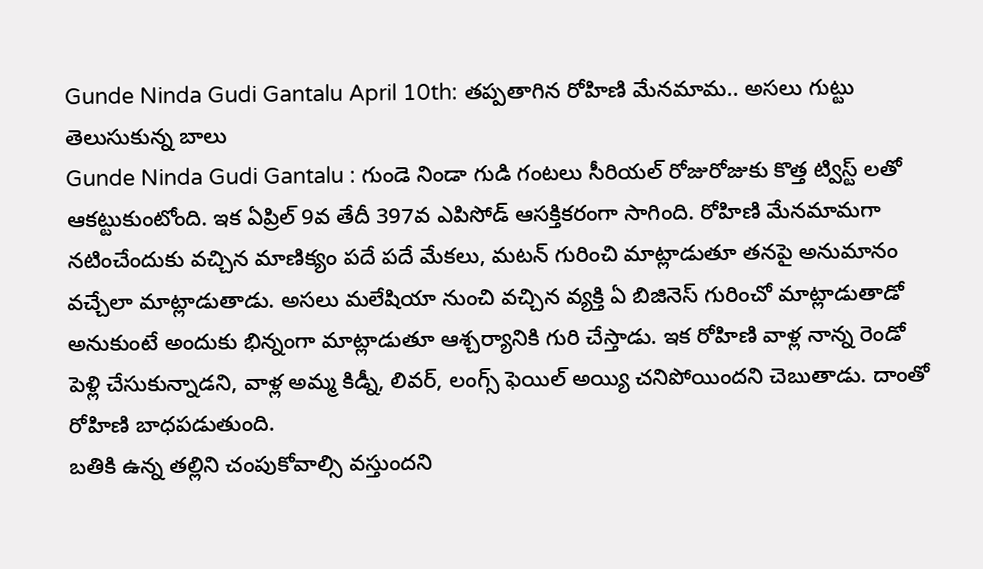Gunde Ninda Gudi Gantalu April 10th: తప్పతాగిన రోహిణి మేనమామ.. అసలు గుట్టు తెలుసుకున్న బాలు
Gunde Ninda Gudi Gantalu : గుండె నిండా గుడి గంటలు సీరియల్ రోజురోజుకు కొత్త ట్విస్ట్ లతో ఆకట్టుకుంటోంది. ఇక ఏప్రిల్ 9వ తేదీ 397వ ఎపిసోడ్ ఆసక్తికరంగా సాగింది. రోహిణి మేనమామగా నటించేందుకు వచ్చిన మాణిక్యం పదే పదే మేకలు, మటన్ గురించి మాట్లాడుతూ తనపై అనుమానం వచ్చేలా మాట్లాడుతాడు. అసలు మలేషియా నుంచి వచ్చిన వ్యక్తి ఏ బిజినెస్ గురించో మాట్లాడుతాడో అనుకుంటే అందుకు భిన్నంగా మాట్లాడుతూ ఆశ్చర్యానికి గురి చేస్తాడు. ఇక రోహిణి వాళ్ల నాన్న రెండో పెళ్లి చేసుకున్నాడని, వాళ్ల అమ్మ కిడ్నీ, లివర్, లంగ్స్ ఫెయిల్ అయ్యి చనిపోయిందని చెబుతాడు. దాంతో రోహిణి బాధపడుతుంది.
బతికి ఉన్న తల్లిని చంపుకోవాల్సి వస్తుందని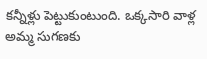కన్నీళ్లు పెట్టుకుంటుంది. ఒక్కసారి వాళ్ల అమ్మ సుగణకు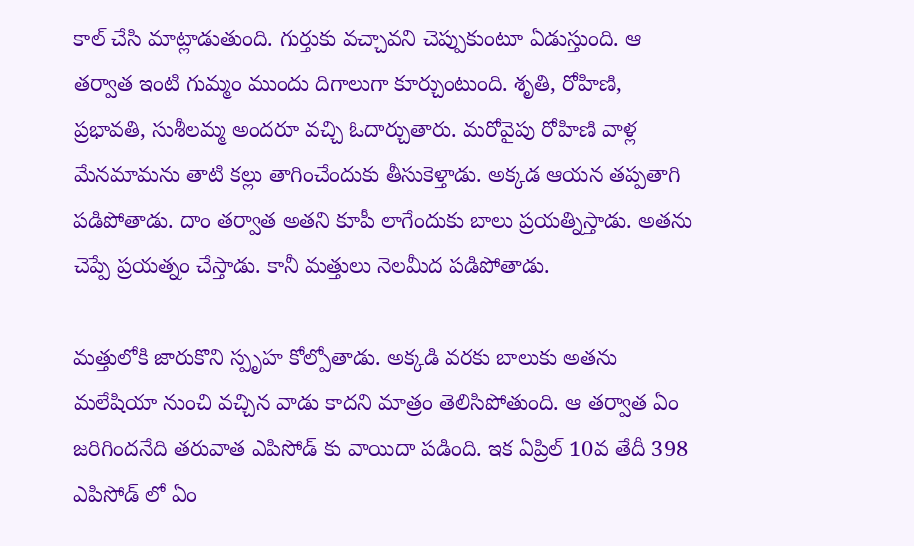కాల్ చేసి మాట్లాడుతుంది. గుర్తుకు వచ్చావని చెప్పుకుంటూ ఏడుస్తుంది. ఆ తర్వాత ఇంటి గుమ్మం ముందు దిగాలుగా కూర్చుంటుంది. శృతి, రోహిణి, ప్రభావతి, సుశీలమ్మ అందరూ వచ్చి ఓదార్చుతారు. మరోవైపు రోహిణి వాళ్ల మేనమామను తాటి కల్లు తాగించేందుకు తీసుకెళ్తాడు. అక్కడ ఆయన తప్పతాగి పడిపోతాడు. దాం తర్వాత అతని కూపీ లాగేందుకు బాలు ప్రయత్నిస్తాడు. అతను చెప్పే ప్రయత్నం చేస్తాడు. కానీ మత్తులు నెలమీద పడిపోతాడు.

మత్తులోకి జారుకొని స్పృహ కోల్పోతాడు. అక్కడి వరకు బాలుకు అతను మలేషియా నుంచి వచ్చిన వాడు కాదని మాత్రం తెలిసిపోతుంది. ఆ తర్వాత ఏం జరిగిందనేది తరువాత ఎపిసోడ్ కు వాయిదా పడింది. ఇక ఏప్రిల్ 10వ తేదీ 398 ఎపిసోడ్ లో ఏం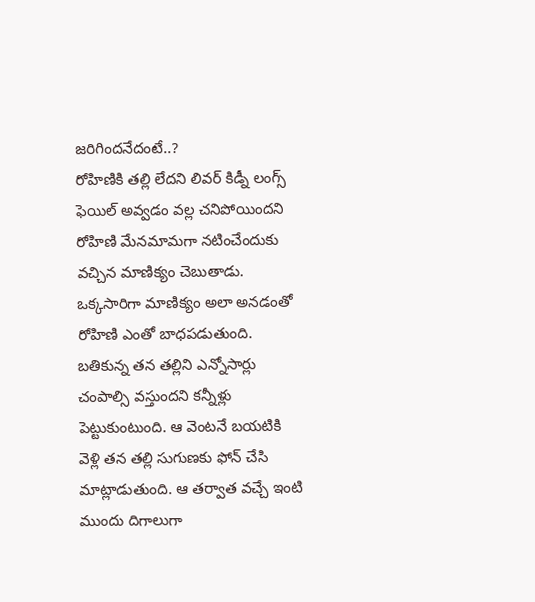జరిగిందనేదంటే..?
రోహిణికి తల్లి లేదని లివర్ కిడ్నీ లంగ్స్ ఫెయిల్ అవ్వడం వల్ల చనిపోయిందని రోహిణి మేనమామగా నటించేందుకు వచ్చిన మాణిక్యం చెబుతాడు. ఒక్కసారిగా మాణిక్యం అలా అనడంతో రోహిణి ఎంతో బాధపడుతుంది. బతికున్న తన తల్లిని ఎన్నోసార్లు చంపాల్సి వస్తుందని కన్నీళ్లు పెట్టుకుంటుంది. ఆ వెంటనే బయటికి వెళ్లి తన తల్లి సుగుణకు ఫోన్ చేసి మాట్లాడుతుంది. ఆ తర్వాత వచ్చే ఇంటి ముందు దిగాలుగా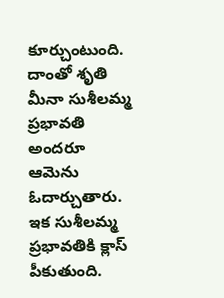కూర్చుంటుంది. దాంతో శృతి మీనా సుశీలమ్మ ప్రభావతి అందరూ ఆమెను ఓదార్చుతారు. ఇక సుశీలమ్మ ప్రభావతికి క్లాస్ పీకుతుంది.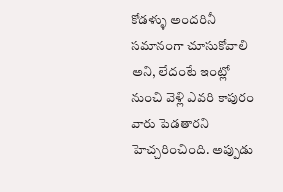కోడళ్ళు అందరినీ సమానంగా చూసుకోవాలి అని, లేదంటే ఇంట్లో నుంచి వెళ్లి ఎవరి కాపురం వారు పెడతారని హెచ్చరించింది. అప్పుడు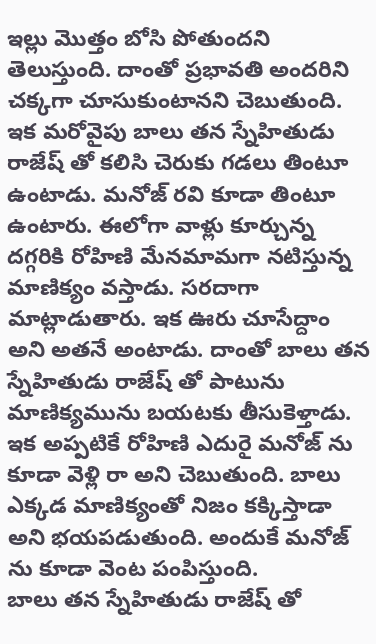ఇల్లు మొత్తం బోసి పోతుందని తెలుస్తుంది. దాంతో ప్రభావతి అందరిని చక్కగా చూసుకుంటానని చెబుతుంది.
ఇక మరోవైపు బాలు తన స్నేహితుడు రాజేష్ తో కలిసి చెరుకు గడలు తింటూ ఉంటాడు. మనోజ్ రవి కూడా తింటూ ఉంటారు. ఈలోగా వాళ్లు కూర్చున్న దగ్గరికి రోహిణి మేనమామగా నటిస్తున్న మాణిక్యం వస్తాడు. సరదాగా మాట్లాడుతారు. ఇక ఊరు చూసేద్దాం అని అతనే అంటాడు. దాంతో బాలు తన స్నేహితుడు రాజేష్ తో పాటును మాణిక్యమును బయటకు తీసుకెళ్తాడు. ఇక అప్పటికే రోహిణి ఎదురై మనోజ్ ను కూడా వెళ్లి రా అని చెబుతుంది. బాలు ఎక్కడ మాణిక్యంతో నిజం కక్కిస్తాడా అని భయపడుతుంది. అందుకే మనోజ్ ను కూడా వెంట పంపిస్తుంది.
బాలు తన స్నేహితుడు రాజేష్ తో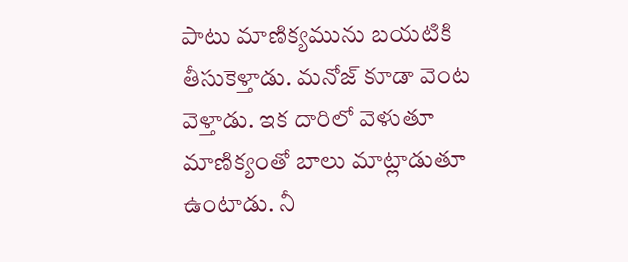పాటు మాణిక్యమును బయటికి తీసుకెళ్తాడు. మనోజ్ కూడా వెంట వెళ్తాడు. ఇక దారిలో వెళుతూ మాణిక్యంతో బాలు మాట్లాడుతూ ఉంటాడు. నీ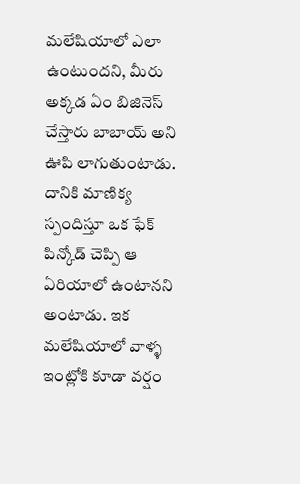మలేషియాలో ఎలా ఉంటుందని, మీరు అక్కడ ఏం బిజినెస్ చేస్తారు బాబాయ్ అని ఊపి లాగుతుంటాడు. దానికి మాణిక్య స్పందిస్తూ ఒక ఫేక్ పిన్కోడ్ చెప్పి ఆ ఏరియాలో ఉంటానని అంటాడు. ఇక మలేషియాలో వాళ్ళ ఇంట్లోకి కూడా వర్షం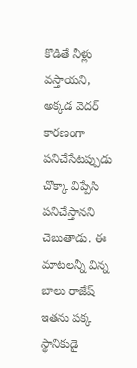కొడితే నీళ్లు వస్తాయని, అక్కడ వెదర్ కారణంగా పనిచేసేటప్పుడు చొక్కా విప్పేసి పనిచేస్తానని చెబుతాడు. ఈ మాటలన్నీ విన్న బాలు రాజేష్ ఇతను పక్క స్థానికుడై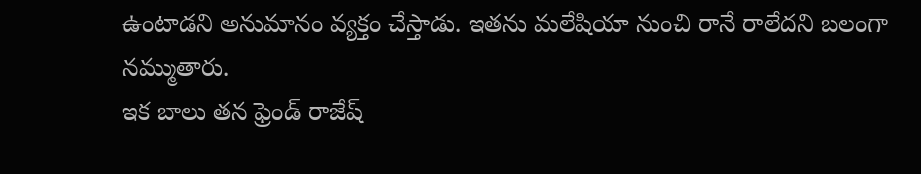ఉంటాడని అనుమానం వ్యక్తం చేస్తాడు. ఇతను మలేషియా నుంచి రానే రాలేదని బలంగా నమ్ముతారు.
ఇక బాలు తన ఫ్రెండ్ రాజేష్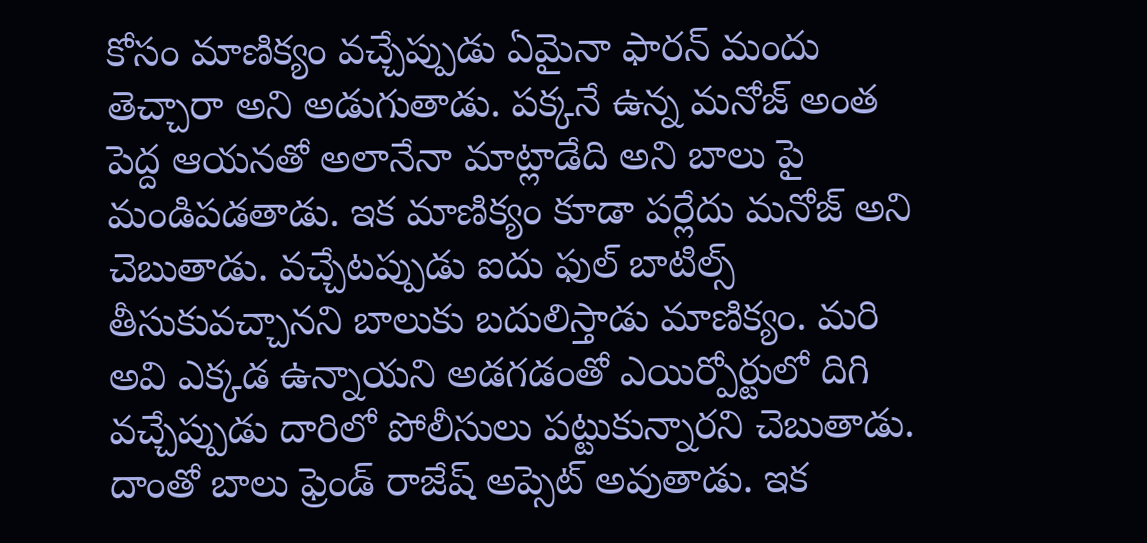కోసం మాణిక్యం వచ్చేప్పుడు ఏమైనా ఫారన్ మందు తెచ్చారా అని అడుగుతాడు. పక్కనే ఉన్న మనోజ్ అంత పెద్ద ఆయనతో అలానేనా మాట్లాడేది అని బాలు పై మండిపడతాడు. ఇక మాణిక్యం కూడా పర్లేదు మనోజ్ అని చెబుతాడు. వచ్చేటప్పుడు ఐదు ఫుల్ బాటిల్స్ తీసుకువచ్చానని బాలుకు బదులిస్తాడు మాణిక్యం. మరి అవి ఎక్కడ ఉన్నాయని అడగడంతో ఎయిర్పోర్టులో దిగి వచ్చేప్పుడు దారిలో పోలీసులు పట్టుకున్నారని చెబుతాడు. దాంతో బాలు ఫ్రెండ్ రాజేష్ అప్సెట్ అవుతాడు. ఇక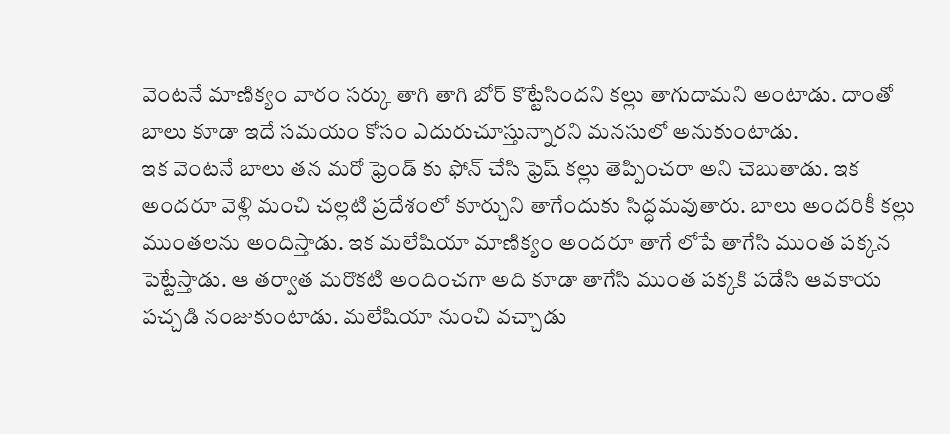వెంటనే మాణిక్యం వారం సర్కు తాగి తాగి బోర్ కొట్టేసిందని కల్లు తాగుదామని అంటాడు. దాంతో బాలు కూడా ఇదే సమయం కోసం ఎదురుచూస్తున్నారని మనసులో అనుకుంటాడు.
ఇక వెంటనే బాలు తన మరో ఫ్రెండ్ కు ఫోన్ చేసి ఫ్రెష్ కల్లు తెప్పించరా అని చెబుతాడు. ఇక అందరూ వెళ్లి మంచి చల్లటి ప్రదేశంలో కూర్చుని తాగేందుకు సిద్ధమవుతారు. బాలు అందరికీ కల్లు ముంతలను అందిస్తాడు. ఇక మలేషియా మాణిక్యం అందరూ తాగే లోపే తాగేసి ముంత పక్కన పెట్టేస్తాడు. ఆ తర్వాత మరొకటి అందించగా అది కూడా తాగేసి ముంత పక్కకి పడేసి ఆవకాయ పచ్చడి నంజుకుంటాడు. మలేషియా నుంచి వచ్చాడు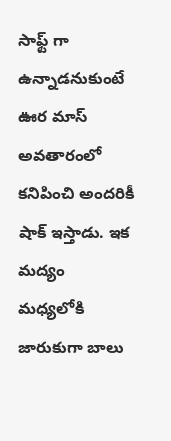సాఫ్ట్ గా ఉన్నాడనుకుంటే ఊర మాస్ అవతారంలో కనిపించి అందరికీ షాక్ ఇస్తాడు. ఇక మద్యం మధ్యలోకి జారుకుగా బాలు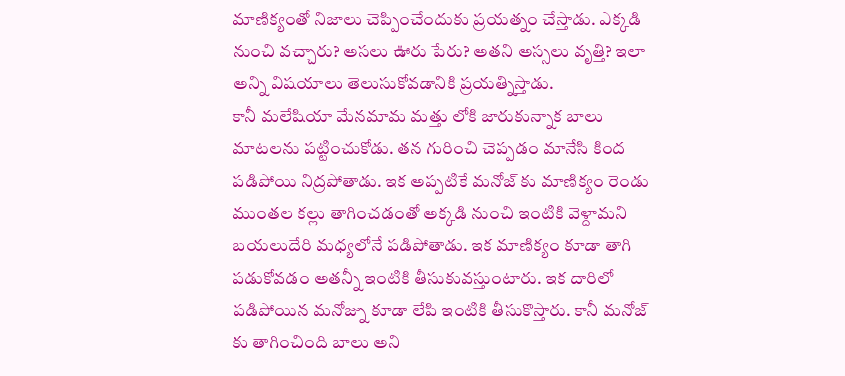మాణిక్యంతో నిజాలు చెప్పించేందుకు ప్రయత్నం చేస్తాడు. ఎక్కడి నుంచి వచ్చారు? అసలు ఊరు పేరు? అతని అస్సలు వృత్తి? ఇలా అన్ని విషయాలు తెలుసుకోవడానికి ప్రయత్నిస్తాడు.
కానీ మలేషియా మేనమామ మత్తు లోకి జారుకున్నాక బాలు మాటలను పట్టించుకోడు. తన గురించి చెప్పడం మానేసి కింద పడిపోయి నిద్రపోతాడు. ఇక అప్పటికే మనోజ్ కు మాణిక్యం రెండు ముంతల కల్లు తాగించడంతో అక్కడి నుంచి ఇంటికి వెళ్దామని బయలుదేరి మధ్యలోనే పడిపోతాడు. ఇక మాణిక్యం కూడా తాగి పడుకోవడం అతన్నీ ఇంటికి తీసుకువస్తుంటారు. ఇక దారిలో పడిపోయిన మనోజ్ను కూడా లేపి ఇంటికి తీసుకొస్తారు. కానీ మనోజ్ కు తాగించింది బాలు అని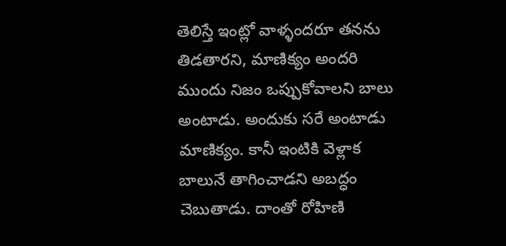తెలిస్తే ఇంట్లో వాళ్ళందరూ తనను తిడతారని, మాణిక్యం అందరి ముందు నిజం ఒప్పుకోవాలని బాలు అంటాడు. అందుకు సరే అంటాడు మాణిక్యం. కానీ ఇంటికి వెళ్లాక బాలునే తాగించాడని అబద్ధం చెబుతాడు. దాంతో రోహిణి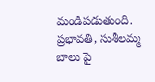మండిపడుతుంది. ప్రభావతి, సుశీలమ్మ బాలు పై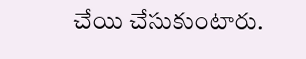చేయి చేసుకుంటారు.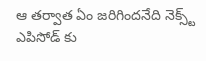ఆ తర్వాత ఏం జరిగిందనేది నెక్స్ట్ ఎపిసోడ్ కు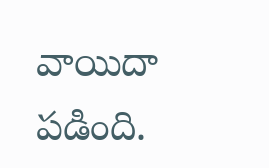వాయిదా పడింది.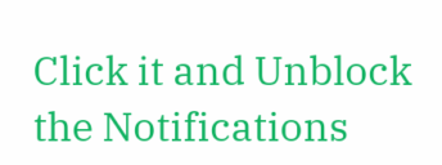Click it and Unblock the Notifications